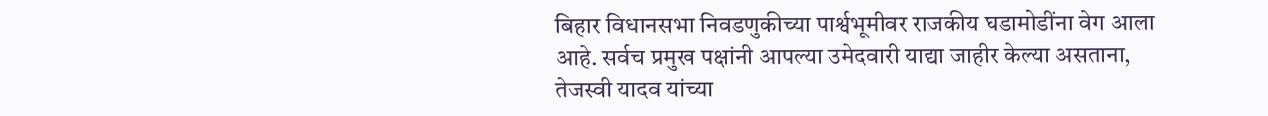बिहार विधानसभा निवडणुकीच्या पार्श्वभूमीवर राजकीय घडामोडींना वेग आला आहे. सर्वच प्रमुख पक्षांनी आपल्या उमेदवारी याद्या जाहीर केल्या असताना, तेजस्वी यादव यांच्या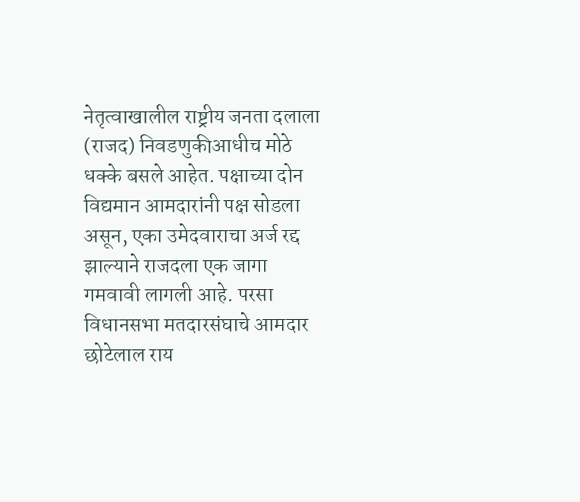नेतृत्वाखालील राष्ट्रीय जनता दलाला (राजद) निवडणुकीआधीच मोठे धक्के बसले आहेत. पक्षाच्या दोन विद्यमान आमदारांनी पक्ष सोडला असून, एका उमेदवाराचा अर्ज रद्द झाल्याने राजदला एक जागा गमवावी लागली आहे. परसा विधानसभा मतदारसंघाचे आमदार छोटेलाल राय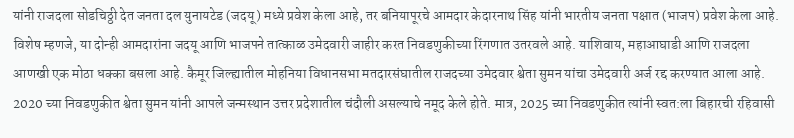यांनी राजदला सोडचिठ्ठी देत जनता दल युनायटेड (जदयू) मध्ये प्रवेश केला आहे, तर बनियापूरचे आमदार केदारनाथ सिंह यांनी भारतीय जनता पक्षात (भाजप) प्रवेश केला आहे. विशेष म्हणजे, या दोन्ही आमदारांना जदयू आणि भाजपने तात्काळ उमेदवारी जाहीर करत निवडणुकीच्या रिंगणात उतरवले आहे. याशिवाय, महाआघाडी आणि राजदला आणखी एक मोठा धक्का बसला आहे. कैमूर जिल्ह्यातील मोहनिया विधानसभा मतदारसंघातील राजदच्या उमेदवार श्वेता सुमन यांचा उमेदवारी अर्ज रद्द करण्यात आला आहे. 2020 च्या निवडणुकीत श्वेता सुमन यांनी आपले जन्मस्थान उत्तर प्रदेशातील चंदौली असल्याचे नमूद केले होते. मात्र, 2025 च्या निवडणुकीत त्यांनी स्वत:ला बिहारची रहिवासी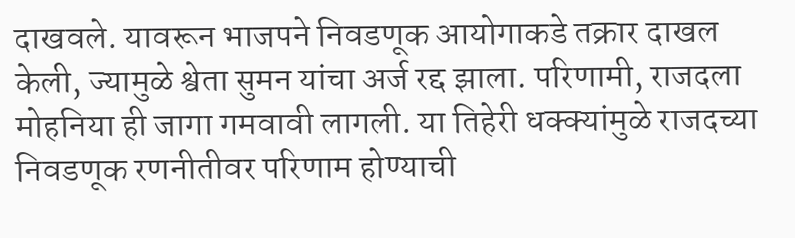दाखवले. यावरून भाजपने निवडणूक आयोगाकडे तक्रार दाखल केली, ज्यामुळे श्वेता सुमन यांचा अर्ज रद्द झाला. परिणामी, राजदला मोहनिया ही जागा गमवावी लागली. या तिहेरी धक्क्यांमुळे राजदच्या निवडणूक रणनीतीवर परिणाम होण्याची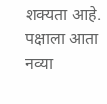शक्यता आहे. पक्षाला आता नव्या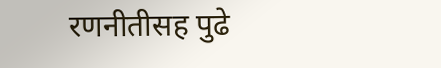रणनीतीसह पुढे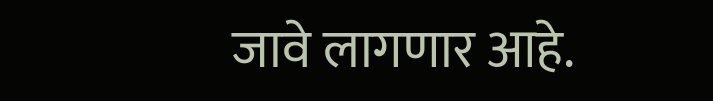जावे लागणार आहे.